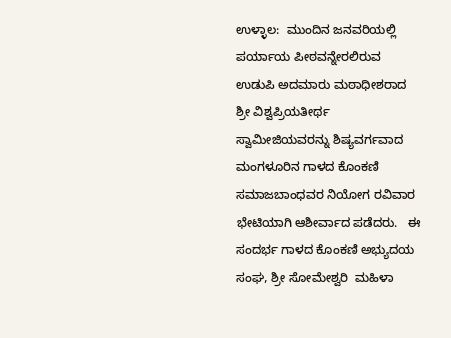ಉಳ್ಳಾಲ:  ಮುಂದಿನ ಜನವರಿಯಲ್ಲಿ ಪರ್ಯಾಯ ಪೀಠವನ್ನೇರಲಿರುವ ಉಡುಪಿ ಅದಮಾರು ಮಠಾಧೀಶರಾದ ಶ್ರೀ ವಿಶ್ವಪ್ರಿಯತೀರ್ಥ ಸ್ವಾಮೀಜಿಯವರನ್ನು ಶಿಷ್ಯವರ್ಗವಾದ  ಮಂಗಳೂರಿನ ಗಾಳದ ಕೊಂಕಣಿ  ಸಮಾಜಬಾಂಧವರ ನಿಯೋಗ ರವಿವಾರ  ಭೇಟಿಯಾಗಿ ಆಶೀರ್ವಾದ ಪಡೆದರು.   ಈ ಸಂದರ್ಭ ಗಾಳದ ಕೊಂಕಣಿ ಅಭ್ಯುದಯ ಸಂಘ, ಶ್ರೀ ಸೋಮೇಶ್ವರಿ  ಮಹಿಳಾ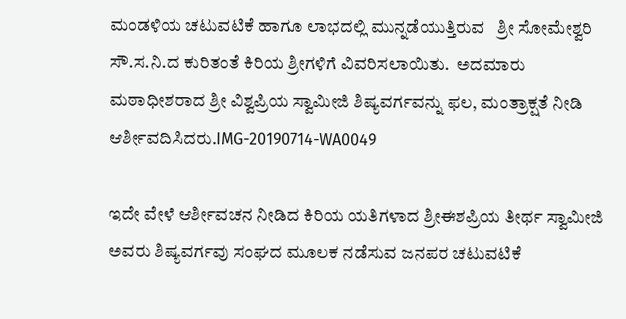ಮಂಡಳಿಯ ಚಟುವಟಿಕೆ ಹಾಗೂ ಲಾಭದಲ್ಲಿ ಮುನ್ನಡೆಯುತ್ತಿರುವ   ಶ್ರೀ ಸೋಮೇಶ್ವರಿ ಸೌ.ಸ.ನಿ.ದ ಕುರಿತಂತೆ ಕಿರಿಯ ಶ್ರೀಗಳಿಗೆ ವಿವರಿಸಲಾಯಿತು.  ಅದಮಾರು ಮಠಾಧೀಶರಾದ ಶ್ರೀ ವಿಶ್ವಪ್ರಿಯ ಸ್ವಾಮೀಜಿ ಶಿಷ್ಯವರ್ಗವನ್ನು ಫಲ, ಮಂತ್ರಾಕ್ಷತೆ ನೀಡಿ ಆರ್ಶೀವದಿಸಿದರು.IMG-20190714-WA0049

ಇದೇ ವೇಳೆ ಆರ್ಶೀವಚನ ನೀಡಿದ ಕಿರಿಯ ಯತಿಗಳಾದ ಶ್ರೀಈಶಪ್ರಿಯ ತೀರ್ಥ ಸ್ವಾಮೀಜಿ ಅವರು ಶಿಷ್ಯವರ್ಗವು ಸಂಘದ ಮೂಲಕ ನಡೆಸುವ ಜನಪರ ಚಟುವಟಿಕೆ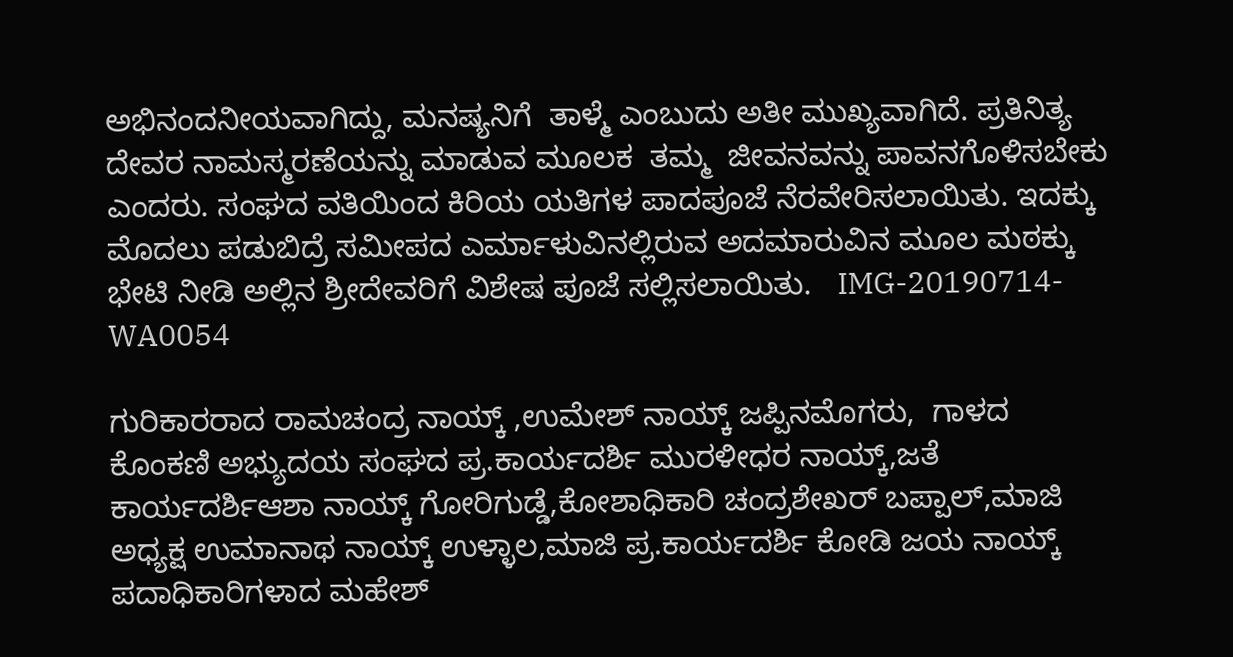ಅಭಿನಂದನೀಯವಾಗಿದ್ದು, ಮನಷ್ಯನಿಗೆ  ತಾಳ್ಮೆ ಎಂಬುದು ಅತೀ ಮುಖ್ಯವಾಗಿದೆ. ಪ್ರತಿನಿತ್ಯ ದೇವರ ನಾಮಸ್ಮರಣೆಯನ್ನು ಮಾಡುವ ಮೂಲಕ  ತಮ್ಮ  ಜೀವನವನ್ನು ಪಾವನಗೊಳಿಸಬೇಕು ಎಂದರು. ಸಂಘದ ವತಿಯಿಂದ ಕಿರಿಯ ಯತಿಗಳ ಪಾದಪೂಜೆ ನೆರವೇರಿಸಲಾಯಿತು. ಇದಕ್ಕು ಮೊದಲು ಪಡುಬಿದ್ರೆ ಸಮೀಪದ ಎರ್ಮಾಳುವಿನಲ್ಲಿರುವ ಅದಮಾರುವಿನ ಮೂಲ ಮಠಕ್ಕು ಭೇಟಿ ನೀಡಿ ಅಲ್ಲಿನ ಶ್ರೀದೇವರಿಗೆ ವಿಶೇಷ ಪೂಜೆ ಸಲ್ಲಿಸಲಾಯಿತು.   IMG-20190714-WA0054

ಗುರಿಕಾರರಾದ ರಾಮಚಂದ್ರ ನಾಯ್ಕ್ ,ಉಮೇಶ್ ನಾಯ್ಕ್ ಜಪ್ಪಿನಮೊಗರು,  ಗಾಳದ ಕೊಂಕಣಿ ಅಭ್ಯುದಯ ಸಂಘದ ಪ್ರ.ಕಾರ್ಯದರ್ಶಿ ಮುರಳೀಧರ ನಾಯ್ಕ್,ಜತೆ ಕಾರ್ಯದರ್ಶಿಆಶಾ ನಾಯ್ಕ್ ಗೋರಿಗುಡ್ಡೆ,ಕೋಶಾಧಿಕಾರಿ ಚಂದ್ರಶೇಖರ್ ಬಪ್ಪಾಲ್,ಮಾಜಿ ಅಧ್ಯಕ್ಷ ಉಮಾನಾಥ ನಾಯ್ಕ್ ಉಳ್ಳಾಲ,ಮಾಜಿ ಪ್ರ.ಕಾರ್ಯದರ್ಶಿ ಕೋಡಿ ಜಯ ನಾಯ್ಕ್ ಪದಾಧಿಕಾರಿಗಳಾದ ಮಹೇಶ್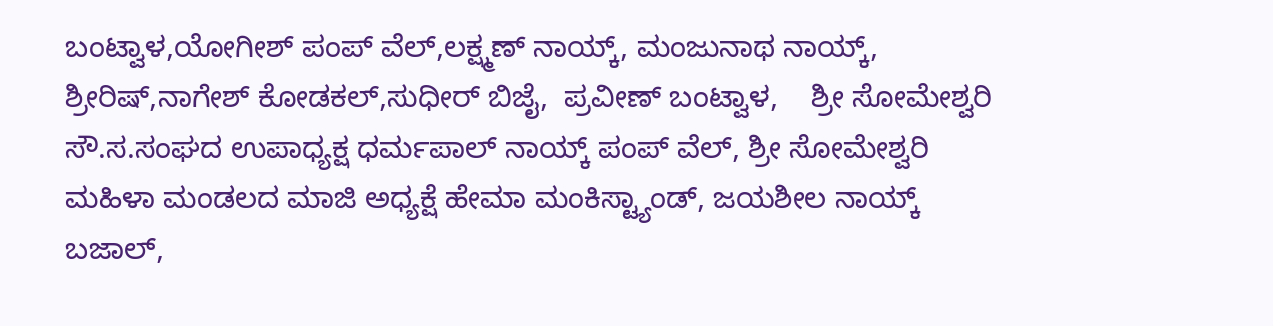ಬಂಟ್ವಾಳ,ಯೋಗೀಶ್ ಪಂಪ್ ವೆಲ್,ಲಕ್ಷ್ಮಣ್ ನಾಯ್ಕ್, ಮಂಜುನಾಥ ನಾಯ್ಕ್, ಶ್ರೀರಿಷ್,ನಾಗೇಶ್ ಕೋಡಕಲ್,ಸುಧೀರ್ ಬಿಜೈ,  ಪ್ರವೀಣ್ ಬಂಟ್ವಾಳ,    ಶ್ರೀ ಸೋಮೇಶ್ವರಿ ಸೌ.ಸ.ಸಂಘದ ಉಪಾಧ್ಯಕ್ಷ ಧರ್ಮಪಾಲ್ ನಾಯ್ಕ್ ಪಂಪ್ ವೆಲ್, ಶ್ರೀ ಸೋಮೇಶ್ವರಿ ಮಹಿಳಾ ಮಂಡಲದ ಮಾಜಿ ಅಧ್ಯಕ್ಷೆ ಹೇಮಾ ಮಂಕಿಸ್ಟ್ಯಾಂಡ್, ಜಯಶೀಲ ನಾಯ್ಕ್ ಬಜಾಲ್,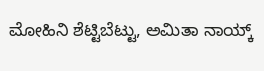ಮೋಹಿನಿ ಶೆಟ್ಟಿಬೆಟ್ಟು, ಅಮಿತಾ ನಾಯ್ಕ್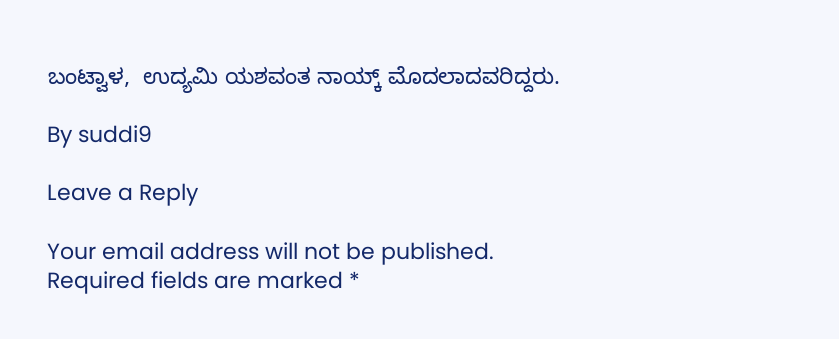ಬಂಟ್ವಾಳ,  ಉದ್ಯಮಿ ಯಶವಂತ ನಾಯ್ಕ್ ಮೊದಲಾದವರಿದ್ದರು.

By suddi9

Leave a Reply

Your email address will not be published. Required fields are marked *